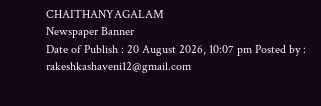CHAITHANYAGALAM
Newspaper Banner
Date of Publish : 20 August 2026, 10:07 pm Posted by : rakeshkashaveni12@gmail.com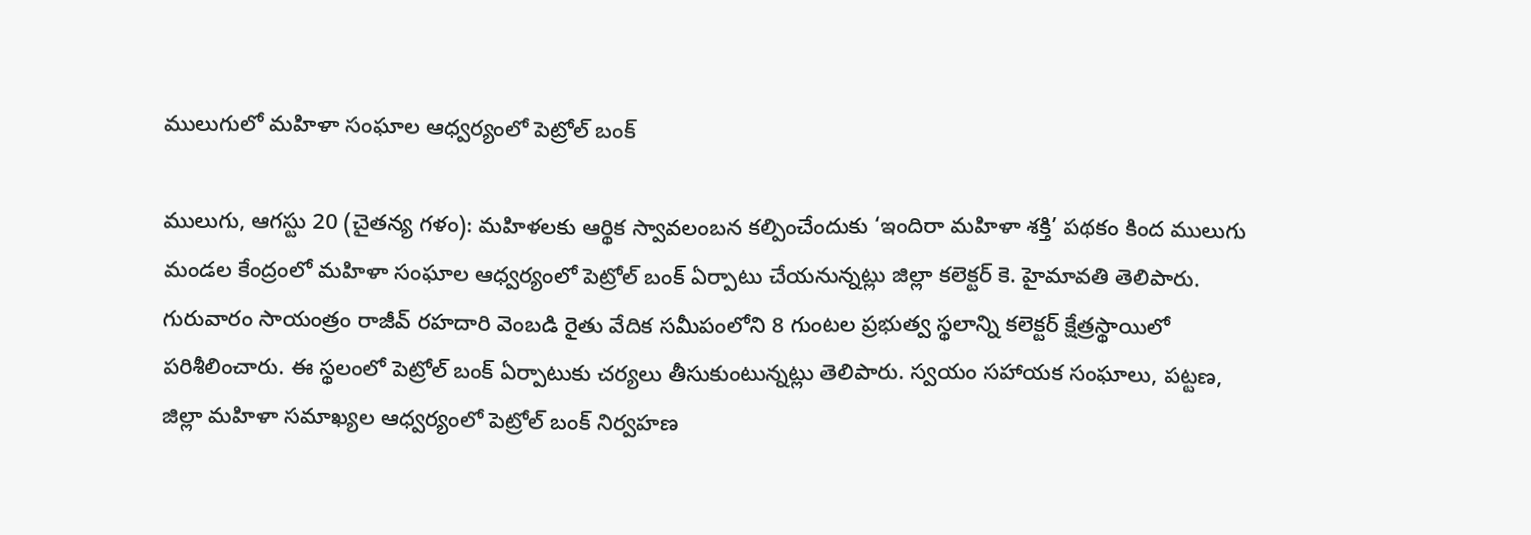ములుగులో మహిళా సంఘాల ఆధ్వర్యంలో పెట్రోల్ బంక్

ములుగు, ఆగస్టు 20 (చైతన్య గళం): మహిళలకు ఆర్థిక స్వావలంబన కల్పించేందుకు ‘ఇందిరా మహిళా శక్తి’ పథకం కింద ములుగు మండల కేంద్రంలో మహిళా సంఘాల ఆధ్వర్యంలో పెట్రోల్ బంక్ ఏర్పాటు చేయనున్నట్లు జిల్లా కలెక్టర్ కె. హైమావతి తెలిపారు. గురువారం సాయంత్రం రాజీవ్ రహదారి వెంబడి రైతు వేదిక సమీపంలోని 8 గుంటల ప్రభుత్వ స్థలాన్ని కలెక్టర్ క్షేత్రస్థాయిలో పరిశీలించారు. ఈ స్థలంలో పెట్రోల్ బంక్ ఏర్పాటుకు చర్యలు తీసుకుంటున్నట్లు తెలిపారు. స్వయం సహాయక సంఘాలు, పట్టణ, జిల్లా మహిళా సమాఖ్యల ఆధ్వర్యంలో పెట్రోల్ బంక్ నిర్వహణ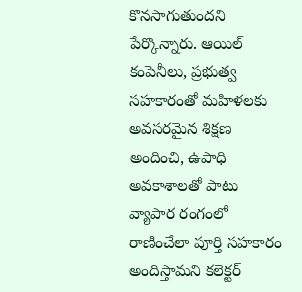కొనసాగుతుందని పేర్కొన్నారు. ఆయిల్ కంపెనీలు, ప్రభుత్వ సహకారంతో మహిళలకు అవసరమైన శిక్షణ అందించి, ఉపాధి అవకాశాలతో పాటు వ్యాపార రంగంలో రాణించేలా పూర్తి సహకారం అందిస్తామని కలెక్టర్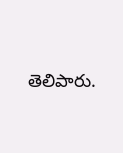తెలిపారు.